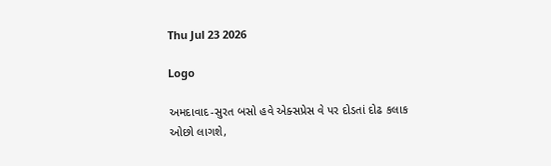Thu Jul 23 2026

Logo

અમદાવાદ-સુરત બસો હવે એક્સપ્રેસ વે પર દોડતાં દોઢ કલાક ઓછો લાગશે,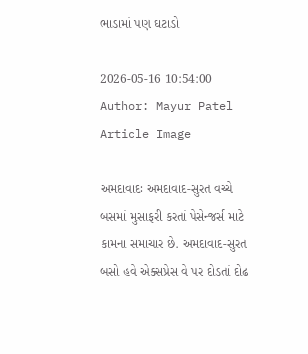ભાડામાં પણ ઘટાડો

2026-05-16 10:54:00
Author: Mayur Patel
Article Image

અમદાવાદઃ અમદાવાદ-સુરત વચ્ચે બસમાં મુસાફરી કરતાં પેસેન્જર્સ માટે કામના સમાચાર છે. અમદાવાદ-સુરત બસો હવે એક્સપ્રેસ વે પર દોડતાં દોઢ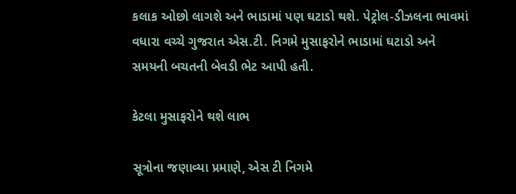કલાક ઓછો લાગશે અને ભાડામાં પણ ઘટાડો થશે. પેટ્રોલ-ડીઝલના ભાવમાં વધારા વચ્ચે ગુજરાત એસ.ટી. નિગમે મુસાફરોને ભાડામાં ઘટાડો અને સમયની બચતની બેવડી ભેટ આપી હતી.

કેટલા મુસાફરોને થશે લાભ

સૂત્રોના જણાવ્યા પ્રમાણે, એસ ટી નિગમે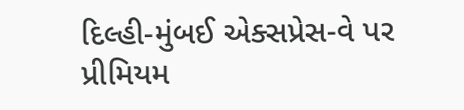દિલ્હી-મુંબઈ એક્સપ્રેસ-વે પર પ્રીમિયમ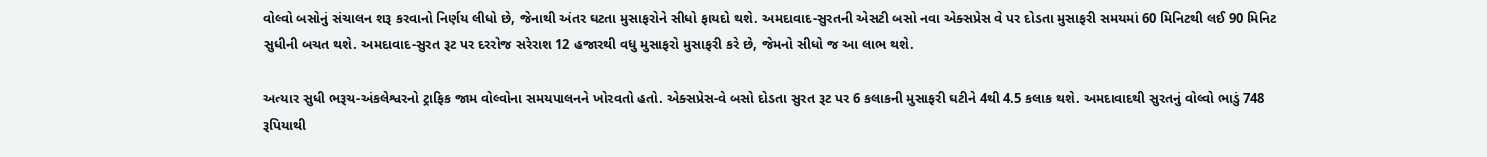વોલ્વો બસોનું સંચાલન શરૂ કરવાનો નિર્ણય લીધો છે, જેનાથી અંતર ઘટતા મુસાફરોને સીધો ફાયદો થશે. અમદાવાદ-સુરતની એસટી બસો નવા એક્સપ્રેસ વે પર દોડતા મુસાફરી સમયમાં 60 મિનિટથી લઈ 90 મિનિટ સુધીની બચત થશે. અમદાવાદ-સુરત રૂટ પર દરરોજ સરેરાશ 12 હજારથી વધુ મુસાફરો મુસાફરી કરે છે, જેમનો સીધો જ આ લાભ થશે.

અત્યાર સુધી ભરૂચ-અંકલેશ્વરનો ટ્રાફિક જામ વોલ્વોના સમયપાલનને ખોરવતો હતો. એક્સપ્રેસ-વે બસો દોડતા સુરત રૂટ પર 6 કલાકની મુસાફરી ઘટીને 4થી 4.5 કલાક થશે. અમદાવાદથી સુરતનું વોલ્વો ભાડું 748 રૂપિયાથી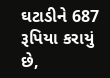ઘટાડીને 687 રૂપિયા કરાયું છે,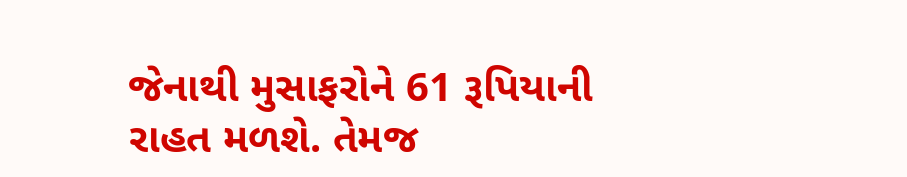જેનાથી મુસાફરોને 61 રૂપિયાની રાહત મળશે. તેમજ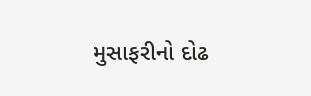મુસાફરીનો દોઢ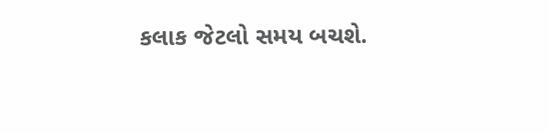કલાક જેટલો સમય બચશે.